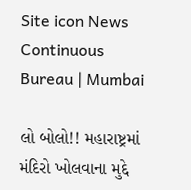Site icon News Continuous Bureau | Mumbai

લો બોલો!! મહારાષ્ટ્રમાં મંદિરો ખોલવાના મુદ્દે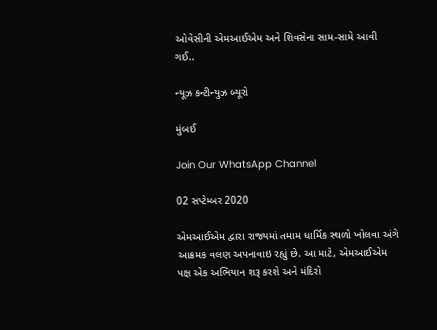ઓવેસીની એમઆઈએમ અને શિવસેના સામ-સામે આવી ગઈ..

ન્યૂઝ કન્ટીન્યુઝ બ્યૂરો

મુંબઈ

Join Our WhatsApp Channel

02 સપ્ટેમ્બર 2020

એમઆઈએમ દ્વારા રાજ્યમાં તમામ ધાર્મિક સ્થળો ખોલવા અંગે આક્રમક વલણ અપનાવાઇ રહ્યું છે. આ માટે, એમઆઈએમ પક્ષ એક અભિયાન શરૂ કરશે અને મંદિરો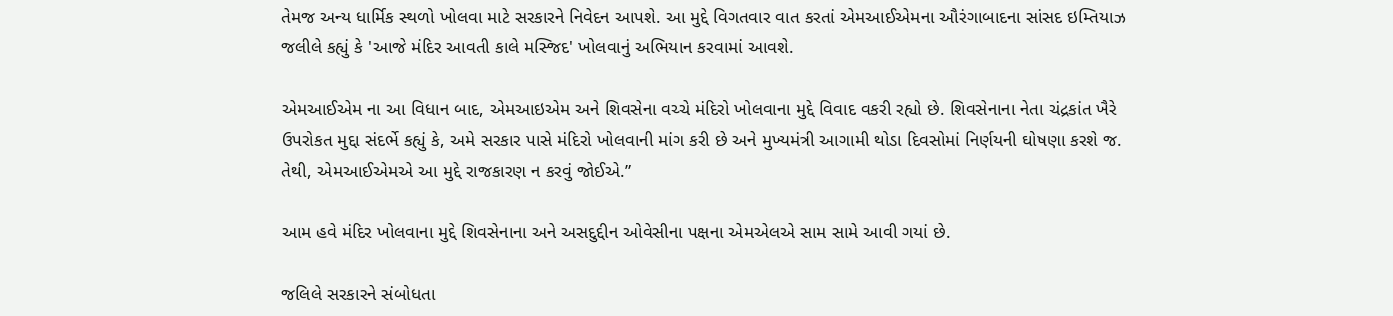તેમજ અન્ય ધાર્મિક સ્થળો ખોલવા માટે સરકારને નિવેદન આપશે. આ મુદ્દે વિગતવાર વાત કરતાં એમઆઈએમના ઔરંગાબાદના સાંસદ ઇમ્તિયાઝ જલીલે કહ્યું કે 'આજે મંદિર આવતી કાલે મસ્જિદ' ખોલવાનું અભિયાન કરવામાં આવશે.

એમઆઈએમ ના આ વિધાન બાદ, એમઆઇએમ અને શિવસેના વચ્ચે મંદિરો ખોલવાના મુદ્દે વિવાદ વકરી રહ્યો છે. શિવસેનાના નેતા ચંદ્રકાંત ખૈરે ઉપરોકત મુદ્દા સંદર્ભે કહ્યું કે, અમે સરકાર પાસે મંદિરો ખોલવાની માંગ કરી છે અને મુખ્યમંત્રી આગામી થોડા દિવસોમાં નિર્ણયની ઘોષણા કરશે જ. તેથી, એમઆઈએમએ આ મુદ્દે રાજકારણ ન કરવું જોઈએ.”

આમ હવે મંદિર ખોલવાના મુદ્દે શિવસેનાના અને અસદુદ્દીન ઓવેસીના પક્ષના એમએલએ સામ સામે આવી ગયાં છે.

જલિલે સરકારને સંબોધતા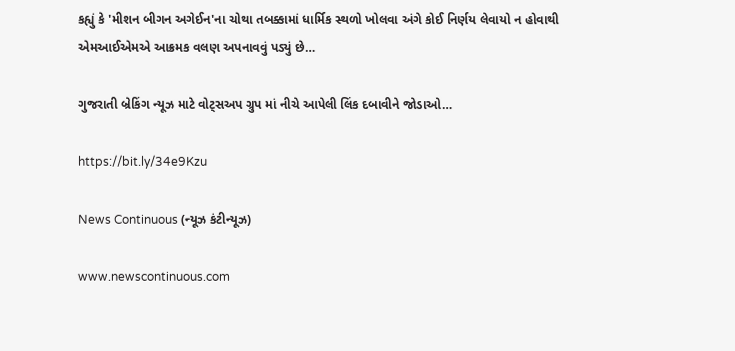કહ્યું કે 'મીશન બીગન અગેઈન'ના ચોથા તબક્કામાં ધાર્મિક સ્થળો ખોલવા અંગે કોઈ નિર્ણય લેવાયો ન હોવાથી એમઆઈએમએ આક્રમક વલણ અપનાવવું પડ્યું છે…

ગુજરાતી બ્રેકિંગ ન્યૂઝ માટે વોટ્સઅપ ગ્રુપ માં નીચે આપેલી લિંક દબાવીને જોડાઓ…

https://bit.ly/34e9Kzu

News Continuous (ન્યૂઝ કંટીન્યૂઝ)

www.newscontinuous.com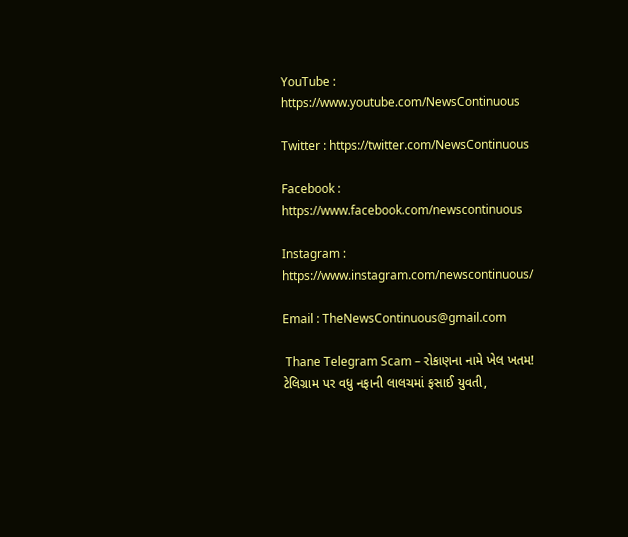YouTube : https://www.youtube.com/NewsContinuous

Twitter : https://twitter.com/NewsContinuous

Facebook : https://www.facebook.com/newscontinuous

Instagram : https://www.instagram.com/newscontinuous/

Email : TheNewsContinuous@gmail.com

 Thane Telegram Scam – રોકાણના નામે ખેલ ખતમ! ટેલિગ્રામ પર વધુ નફાની લાલચમાં ફસાઈ યુવતી,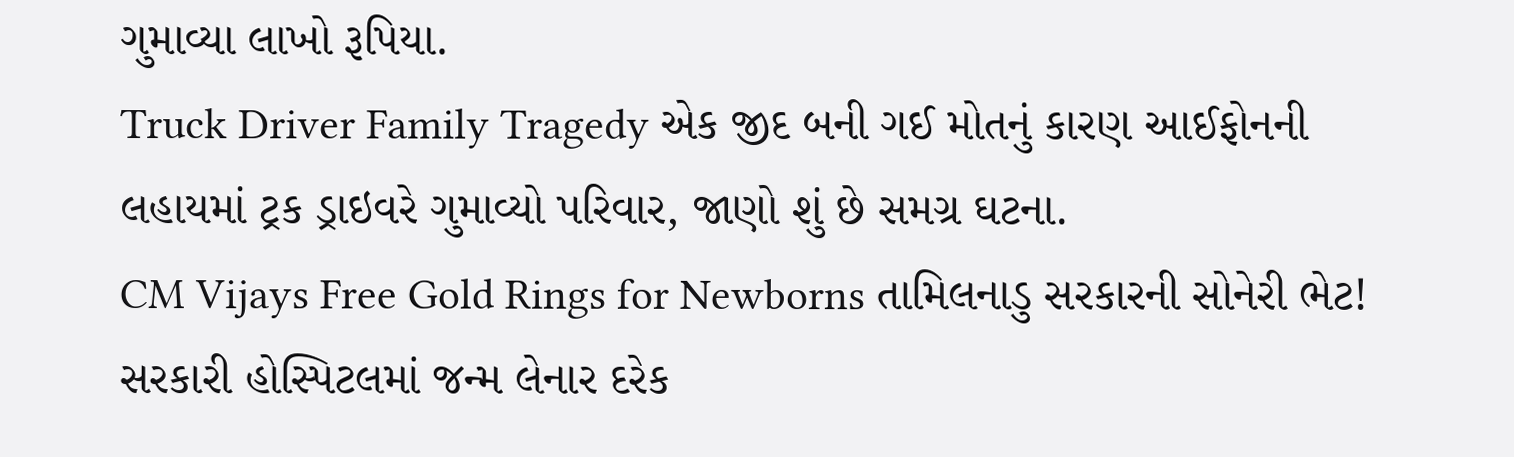ગુમાવ્યા લાખો રૂપિયા.
Truck Driver Family Tragedy એક જીદ બની ગઈ મોતનું કારણ આઈફોનની લહાયમાં ટ્રક ડ્રાઇવરે ગુમાવ્યો પરિવાર, જાણો શું છે સમગ્ર ઘટના.
CM Vijays Free Gold Rings for Newborns તામિલનાડુ સરકારની સોનેરી ભેટ! સરકારી હોસ્પિટલમાં જન્મ લેનાર દરેક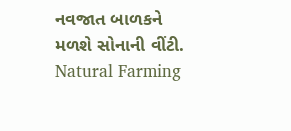નવજાત બાળકને મળશે સોનાની વીંટી.
Natural Farming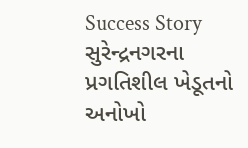Success Story સુરેન્દ્રનગરના પ્રગતિશીલ ખેડૂતનો અનોખો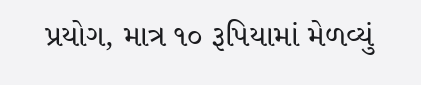પ્રયોગ, માત્ર ૧૦ રૂપિયામાં મેળવ્યું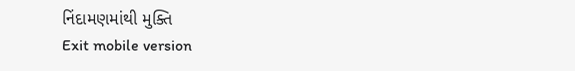નિંદામણમાંથી મુક્તિ
Exit mobile version